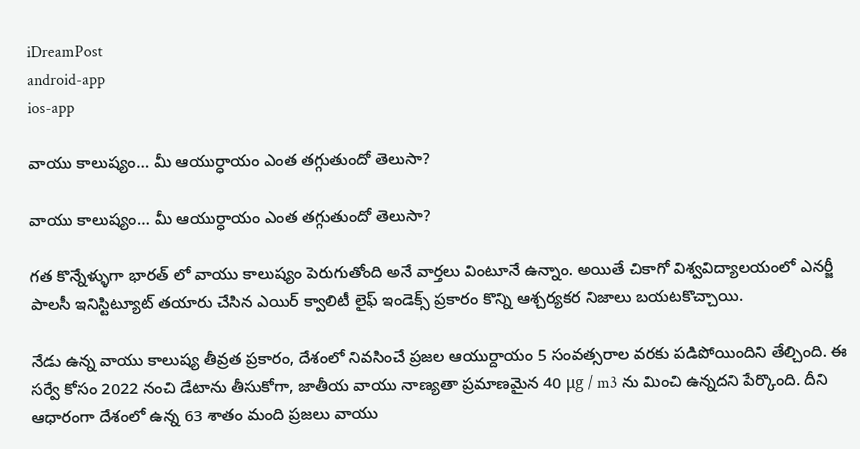iDreamPost
android-app
ios-app

వాయు కాలుష్యం… మీ ఆయుర్ధాయం ఎంత త‌గ్గుతుందో తెలుసా?

వాయు కాలుష్యం… మీ ఆయుర్ధాయం ఎంత త‌గ్గుతుందో తెలుసా?

గత కొన్నేళ్ళుగా భారత్ లో వాయు కాలుష్యం పెరుగుతోంది అనే వార్తలు వింటూనే ఉన్నాం. అయితే చికాగో విశ్వవిద్యాలయంలో ఎనర్జీ పాలసీ ఇనిస్టిట్యూట్ తయారు చేసిన ఎయిర్ క్వాలిటీ లైఫ్ ఇండెక్స్ ప్రకారం కొన్ని ఆశ్చర్యకర నిజాలు బయటకొచ్చాయి.

నేడు ఉన్న వాయు కాలుష్య తీవ్రత ప్రకారం, దేశంలో నివసించే ప్రజల ఆయుర్దాయం 5 సంవత్సరాల వరకు పడిపోయిందిని తేల్చింది. ఈ సర్వే కోసం 2022 నంచి డేటాను తీసుకోగా, జాతీయ వాయు నాణ్యతా ప్రమాణమైన 40 μg / m3 ను మించి ఉన్నదని పేర్కొంది. దీని ఆధారంగా దేశంలో ఉన్న 63 శాతం మంది ప్రజలు వాయు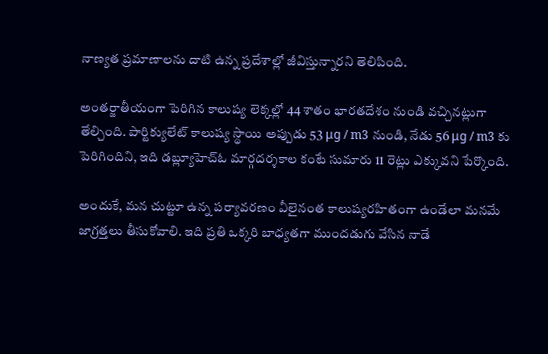నాణ్యత ప్రమాణాలను దాటి ఉన్న ప్రదేశాల్లో జీవిస్తున్నారని తెలిపింది.

అంతర్జాతీయంగా పెరిగిన కాలుష్య లెక్కల్లో 44 శాతం భారతదేశం నుండి వచ్చినట్లుగా తేల్చింది. పార్టిక్యులేట్ కాలుష్య స్థాయి అప్పుడు 53 μg / m3 నుండి, నేడు 56 μg / m3 కు పెరిగిందిని, ఇది డబ్ల్యూహెచ్ఓ మార్గదర్శకాల కంటే సుమారు 11 రెట్లు ఎక్కువని పేర్కొంది.

అందుకే, మన చుట్టూ ఉన్న పర్యావరణం వీలైనంత కాలుష్యరహితంగా ఉండేలా మనమే జాగ్రత్తలు తీసుకోవాలి. ఇది ప్రతి ఒక్కరి బాధ్యతగా ముందడుగు వేసిన నాడే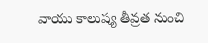వాయు కాలుష్య తీవ్రత నుంచి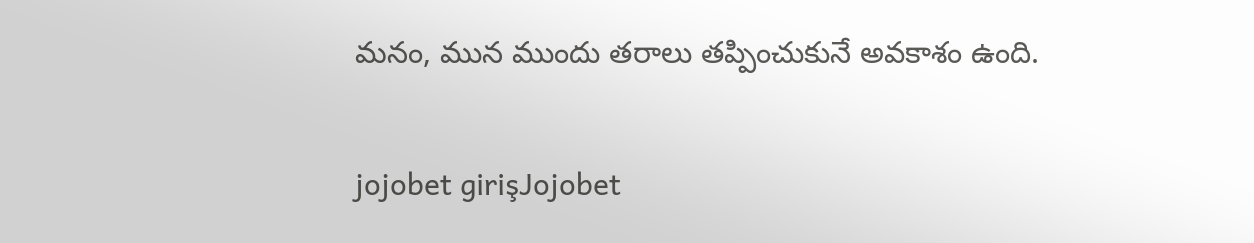మనం, మున ముందు తరాలు తప్పించుకునే అవకాశం ఉంది.

jojobet girişJojobet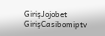GirişJojobet GirişCasibomiptv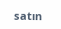satın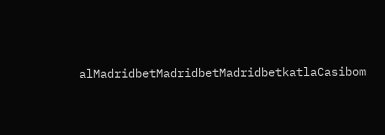alMadridbetMadridbetMadridbetkatlaCasibom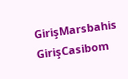GirişMarsbahis GirişCasibom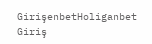GirişenbetHoliganbet Giriş